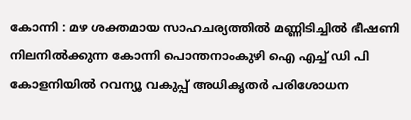കോന്നി : മഴ ശക്തമായ സാഹചര്യത്തിൽ മണ്ണിടിച്ചിൽ ഭീഷണി നിലനിൽക്കുന്ന കോന്നി പൊന്തനാംകുഴി ഐ എച്ച് ഡി പി കോളനിയിൽ റവന്യൂ വകുപ്പ് അധികൃതർ പരിശോധന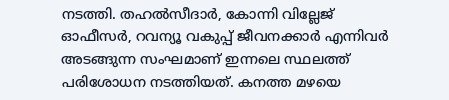നടത്തി. തഹൽസീദാർ, കോന്നി വില്ലേജ് ഓഫീസർ, റവന്യൂ വകുപ്പ് ജീവനക്കാർ എന്നിവർ അടങ്ങുന്ന സംഘമാണ് ഇന്നലെ സ്ഥലത്ത് പരിശോധന നടത്തിയത്. കനത്ത മഴയെ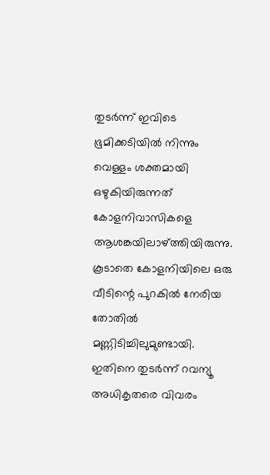തുടർന്ന് ഇവിടെ ഭൂമിക്കടിയിൽ നിന്നും വെള്ളം ശക്തമായി ഒഴുകിയിരുന്നത് കോളനിവാസികളെ ആശങ്കയിലാഴ്ത്തിയിരുന്നു. കൂടാതെ കോളനിയിലെ ഒരു വീടിന്റെ പുറകിൽ നേരിയ തോതിൽ മണ്ണിടിച്ചിലുമുണ്ടായി.
ഇതിനെ തുടർന്ന് റവന്യൂ അധികൃതരെ വിവരം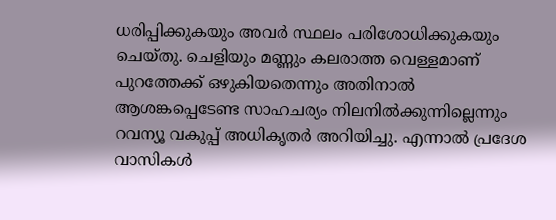ധരിപ്പിക്കുകയും അവർ സ്ഥലം പരിശോധിക്കുകയും ചെയ്തു. ചെളിയും മണ്ണും കലരാത്ത വെള്ളമാണ് പുറത്തേക്ക് ഒഴുകിയതെന്നും അതിനാൽ ആശങ്കപ്പെടേണ്ട സാഹചര്യം നിലനിൽക്കുന്നില്ലെന്നും റവന്യൂ വകുപ്പ് അധികൃതർ അറിയിച്ചു. എന്നാൽ പ്രദേശ വാസികൾ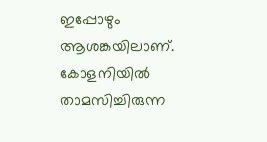ഇപ്പോഴും ആശങ്കയിലാണ്. കോളനിയിൽ താമസിച്ചിരുന്ന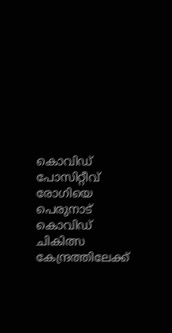കൊവിഡ് പോസിറ്റീവ് രോഗിയെ പെരുനാട് കൊവിഡ് ചികിത്സ കേന്ദ്രത്തിലേക്ക്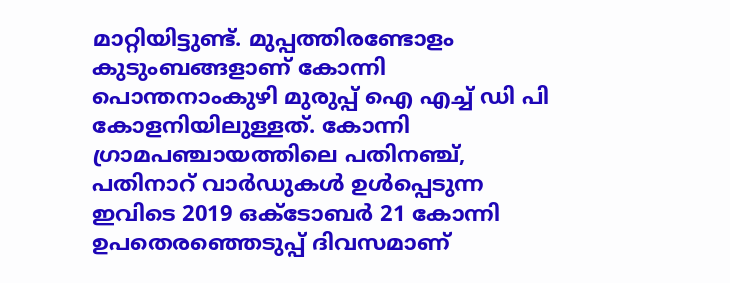മാറ്റിയിട്ടുണ്ട്. മുപ്പത്തിരണ്ടോളം കുടുംബങ്ങളാണ് കോന്നി പൊന്തനാംകുഴി മുരുപ്പ് ഐ എച്ച് ഡി പി കോളനിയിലുള്ളത്. കോന്നി ഗ്രാമപഞ്ചായത്തിലെ പതിനഞ്ച്, പതിനാറ് വാർഡുകൾ ഉൾപ്പെടുന്ന ഇവിടെ 2019 ഒക്ടോബർ 21 കോന്നി ഉപതെരഞ്ഞെടുപ്പ് ദിവസമാണ്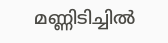മണ്ണിടിച്ചിൽ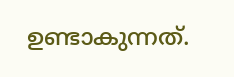ഉണ്ടാകുന്നത്.